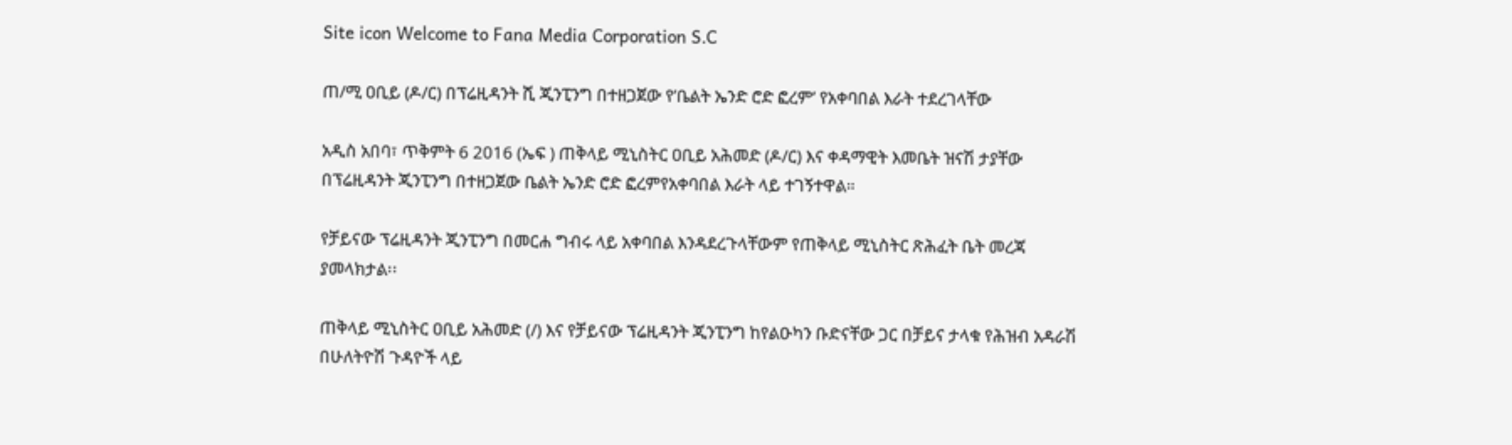Site icon Welcome to Fana Media Corporation S.C

ጠ/ሚ ዐቢይ (ዶ/ር) በፕሬዚዳንት ሺ ጂንፒንግ በተዘጋጀው የ’ቤልት ኤንድ ሮድ ፎረም’ የአቀባበል እራት ተደረገላቸው

አዲስ አበባ፣ ጥቅምት 6 2016 (ኤፍ ) ጠቅላይ ሚኒስትር ዐቢይ አሕመድ (ዶ/ር) እና ቀዳማዊት እመቤት ዝናሽ ታያቸው በፕሬዚዳንት ጂንፒንግ በተዘጋጀው ቤልት ኤንድ ሮድ ፎረምየአቀባበል እራት ላይ ተገኝተዋል።

የቻይናው ፕሬዚዳንት ጂንፒንግ በመርሐ ግብሩ ላይ አቀባበል እንዳደረጉላቸውም የጠቅላይ ሚኒስትር ጽሕፈት ቤት መረጃ ያመላክታል፡፡

ጠቅላይ ሚኒስትር ዐቢይ አሕመድ (/) እና የቻይናው ፕሬዚዳንት ጂንፒንግ ከየልዑካን ቡድናቸው ጋር በቻይና ታላቁ የሕዝብ አዳራሽ በሁለትዮሽ ጉዳዮች ላይ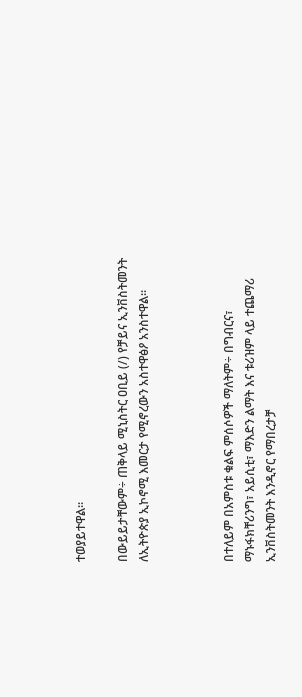ተወያይተዋል፡፡

በውይይታቸውም÷ ጠቅላይ ሚኒስትር ዐቢይ (/) የቻይና ኢንቨስትመንት ለኢትዮጵያ ኢኮኖሚ እመርታ የሚኖረውን አስተዋፅዖ አንስተዋል፡፡



በተለይም በአምስቱ ቁልፍ ምሰሶዎች ማለትም÷ በግብርና፣ ማኑፋክቸሪንግ፣ አይሲቲ፣ ማእድን ልማት እና ቱሪዝም ላይ ተጨማሪ ኢንቨስትመንት እንዲኖር የማበረታቻ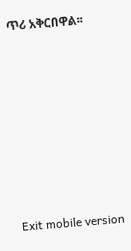ጥሪ አቅርበዋል፡፡











Exit mobile version